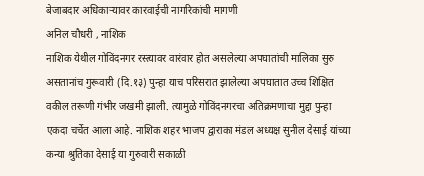बेजाबदार अधिकाऱ्यावर कारवाईची नागरिकांची मागणी
अनिल चौधरी , नाशिक
नाशिक येथील गोविंदनगर रस्त्यावर वारंवार होत असलेल्या अपघातांची मालिका सुरु असतानांच गुरूवारी (दि.१३) पुन्हा याच परिसरात झालेल्या अपघातात उच्च शिक्षित वकील तरूणी गंभीर जखमी झाली. त्यामुळे गोविंदनगरचा अतिक्रमणाचा मुद्दा पुन्हा एकदा चर्चेत आला आहे. नाशिक शहर भाजप द्वाराका मंडल अध्यक्ष सुनील देसाई यांच्या कन्या श्रुतिका देसाई या गुरुवारी सकाळी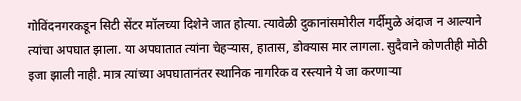गोविंदनगरकडून सिटी सेंटर मॉलच्या दिशेने जात होत्या. त्यावेळी दुकानांसमोरील गर्दीमुळे अंदाज न आल्याने त्यांचा अपघात झाला. या अपघातात त्यांना चेहऱ्यास, हातास, डोक्यास मार लागला. सुदैवाने कोणतीही मोठी इजा झाली नाही. मात्र त्यांच्या अपघातानंतर स्थानिक नागरिक व रस्त्याने ये जा करणाऱ्या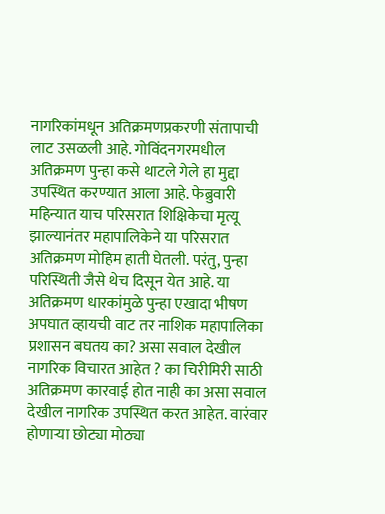नागरिकांमधून अतिक्रमणप्रकरणी संतापाची लाट उसळली आहे. गोविंदनगरमधील अतिक्रमण पुन्हा कसे थाटले गेले हा मुद्दा उपस्थित करण्यात आला आहे. फेब्रुवारी महिन्यात याच परिसरात शिक्षिकेचा मृत्यू झाल्यानंतर महापालिकेने या परिसरात अतिक्रमण मोहिम हाती घेतली. परंतु, पुन्हा परिस्थिती जैसे थेच दिसून येत आहे. या अतिक्रमण धारकांमुळे पुन्हा एखादा भीषण अपघात व्हायची वाट तर नाशिक महापालिका प्रशासन बघतय का? असा सवाल देखील नागरिक विचारत आहेत ? का चिरीमिरी साठी अतिक्रमण कारवाई होत नाही का असा सवाल देखील नागरिक उपस्थित करत आहेत. वारंवार होणाऱ्या छोट्या मोठ्या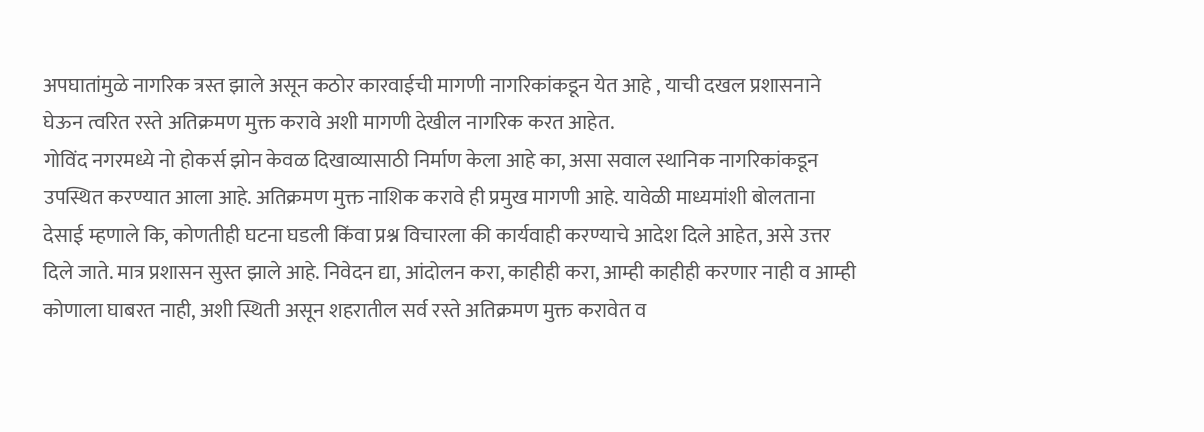अपघातांमुळे नागरिक त्रस्त झाले असून कठोर कारवाईची मागणी नागरिकांकडून येत आहे , याची दखल प्रशासनाने घेऊन त्वरित रस्ते अतिक्रमण मुक्त करावे अशी मागणी देखील नागरिक करत आहेत.
गोविंद नगरमध्ये नो होकर्स झोन केवळ दिखाव्यासाठी निर्माण केला आहे का, असा सवाल स्थानिक नागरिकांकडून उपस्थित करण्यात आला आहे. अतिक्रमण मुक्त नाशिक करावे ही प्रमुख मागणी आहे. यावेळी माध्यमांशी बोलताना देसाई म्हणाले कि, कोणतीही घटना घडली किंवा प्रश्न विचारला की कार्यवाही करण्याचे आदेश दिले आहेत, असे उत्तर दिले जाते. मात्र प्रशासन सुस्त झाले आहे. निवेदन द्या, आंदोलन करा, काहीही करा, आम्ही काहीही करणार नाही व आम्ही कोणाला घाबरत नाही, अशी स्थिती असून शहरातील सर्व रस्ते अतिक्रमण मुक्त करावेत व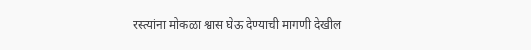रस्त्यांना मोकळा श्वास घेऊ देण्याची मागणी देखील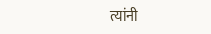त्यांनी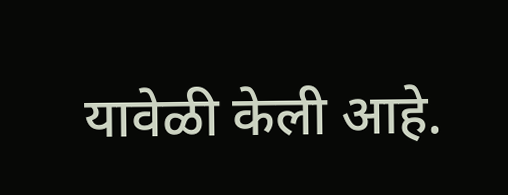यावेळी केली आहे.